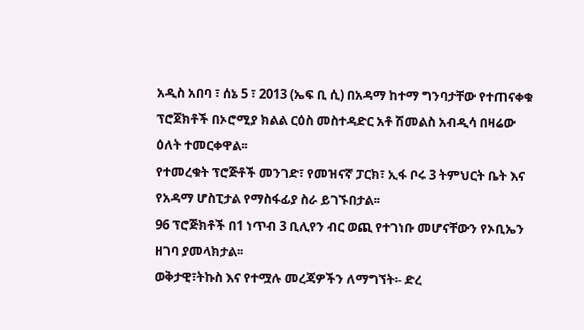አዲስ አበባ ፣ ሰኔ 5 ፣ 2013 (ኤፍ ቢ ሲ) በአዳማ ከተማ ግንባታቸው የተጠናቀቁ ፕሮጀክቶች በኦሮሚያ ክልል ርዕስ መስተዳድር አቶ ሽመልስ አብዲሳ በዛሬው ዕለት ተመርቀዋል፡፡
የተመረቁት ፕሮጅቶች መንገድ፣ የመዝናኛ ፓርክ፣ ኢፋ ቦሩ 3 ትምህርት ቤት እና የአዳማ ሆስፒታል የማስፋፊያ ስራ ይገኙበታል፡፡
96 ፕሮጅክቶች በ1 ነጥብ 3 ቢሊየን ብር ወጪ የተገነቡ መሆናቸውን የኦቢኤን ዘገባ ያመላክታል፡፡
ወቅታዊ፣ትኩስ እና የተሟሉ መረጃዎችን ለማግኘት፡- ድረ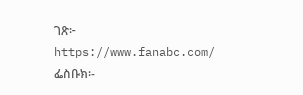ገጽ፦ https://www.fanabc.com/ ፌስቡክ፡-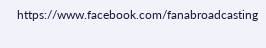https://www.facebook.com/fanabroadcasting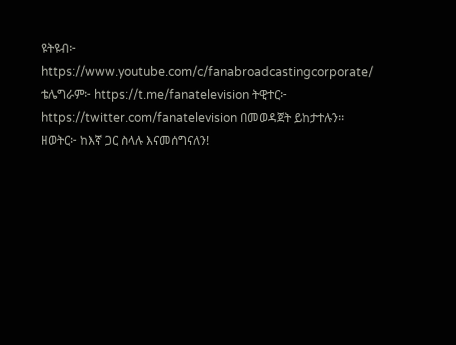ዩትዩብ፦ https://www.youtube.com/c/fanabroadcastingcorporate/ ቴሌግራም፦ https://t.me/fanatelevision ትዊተር፦ https://twitter.com/fanatelevision በመወዳጀት ይከታተሉን፡፡ ዘወትር፦ ከእኛ ጋር ስላሉ እናመሰግናለን!